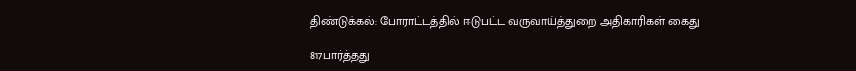திண்டுக்கல்: போராட்டத்தில் ஈடுபட்ட வருவாய்த்துறை அதிகாரிகள் கைது

817பார்த்தது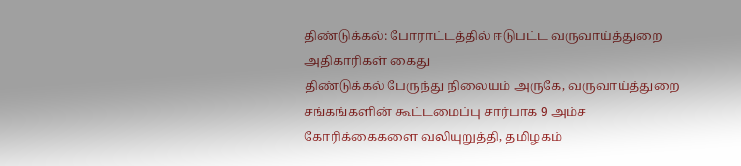திண்டுக்கல்: போராட்டத்தில் ஈடுபட்ட வருவாய்த்துறை அதிகாரிகள் கைது
திண்டுக்கல் பேருந்து நிலையம் அருகே, வருவாய்த்துறை சங்கங்களின் கூட்டமைப்பு சார்பாக 9 அம்ச கோரிக்கைகளை வலியுறுத்தி, தமிழகம்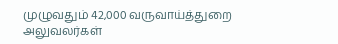முழுவதும் 42,000 வருவாய்த்துறை அலுவலர்கள்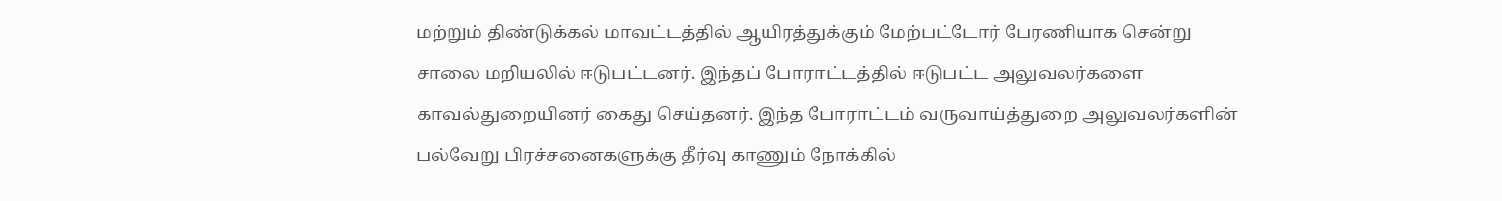மற்றும் திண்டுக்கல் மாவட்டத்தில் ஆயிரத்துக்கும் மேற்பட்டோர் பேரணியாக சென்று சாலை மறியலில் ஈடுபட்டனர். இந்தப் போராட்டத்தில் ஈடுபட்ட அலுவலர்களை காவல்துறையினர் கைது செய்தனர். இந்த போராட்டம் வருவாய்த்துறை அலுவலர்களின் பல்வேறு பிரச்சனைகளுக்கு தீர்வு காணும் நோக்கில்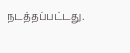நடத்தப்பட்டது.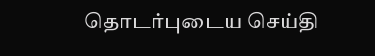தொடர்புடைய செய்தி